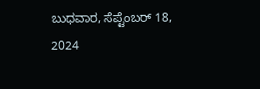ಬುಧವಾರ, ಸೆಪ್ಟೆಂಬರ್ 18, 2024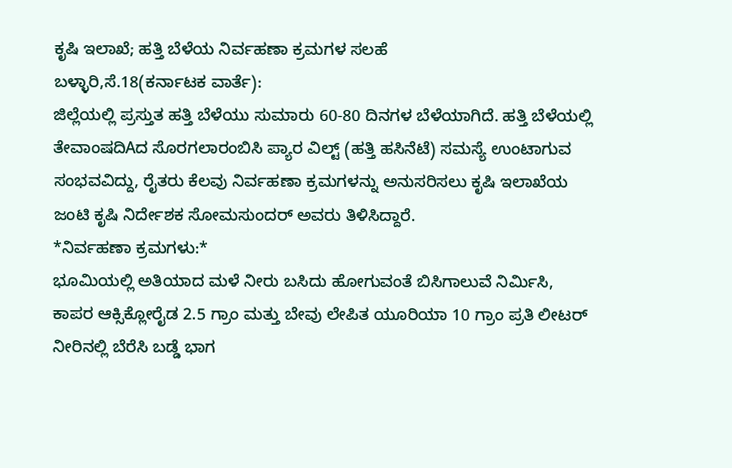ಕೃಷಿ ಇಲಾಖೆ; ಹತ್ತಿ ಬೆಳೆಯ ನಿರ್ವಹಣಾ ಕ್ರಮಗಳ ಸಲಹೆ
ಬಳ್ಳಾರಿ,ಸೆ.18(ಕರ್ನಾಟಕ ವಾರ್ತೆ):
ಜಿಲ್ಲೆಯಲ್ಲಿ ಪ್ರಸ್ತುತ ಹತ್ತಿ ಬೆಳೆಯು ಸುಮಾರು 60-80 ದಿನಗಳ ಬೆಳೆಯಾಗಿದೆ. ಹತ್ತಿ ಬೆಳೆಯಲ್ಲಿ ತೇವಾಂಷದಿAದ ಸೊರಗಲಾರಂಬಿಸಿ ಪ್ಯಾರ ವಿಲ್ಟ್ (ಹತ್ತಿ ಹಸಿನೆಟೆ) ಸಮಸ್ಯೆ ಉಂಟಾಗುವ ಸಂಭವವಿದ್ದು, ರೈತರು ಕೆಲವು ನಿರ್ವಹಣಾ ಕ್ರಮಗಳನ್ನು ಅನುಸರಿಸಲು ಕೃಷಿ ಇಲಾಖೆಯ ಜಂಟಿ ಕೃಷಿ ನಿರ್ದೇಶಕ ಸೋಮಸುಂದರ್ ಅವರು ತಿಳಿಸಿದ್ದಾರೆ.
*ನಿರ್ವಹಣಾ ಕ್ರಮಗಳು:*
ಭೂಮಿಯಲ್ಲಿ ಅತಿಯಾದ ಮಳೆ ನೀರು ಬಸಿದು ಹೋಗುವಂತೆ ಬಿಸಿಗಾಲುವೆ ನಿರ್ಮಿಸಿ, ಕಾಪರ ಆಕ್ಸಿಕ್ಲೋರೈಡ 2.5 ಗ್ರಾಂ ಮತ್ತು ಬೇವು ಲೇಪಿತ ಯೂರಿಯಾ 10 ಗ್ರಾಂ ಪ್ರತಿ ಲೀಟರ್ ನೀರಿನಲ್ಲಿ ಬೆರೆಸಿ ಬಡ್ಡೆ ಭಾಗ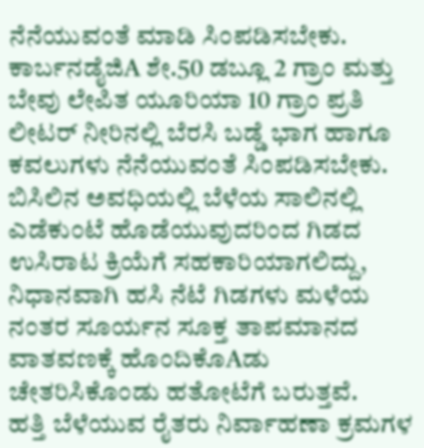ನೆನೆಯುವಂತೆ ಮಾಡಿ ಸಿಂಪಡಿಸಬೇಕು.
ಕಾರ್ಬನಡೈಜಿA ಶೇ.50 ಡಬ್ಲೂ 2 ಗ್ರಾಂ ಮತ್ತು ಬೇವು ಲೇಪಿತ ಯೂರಿಯಾ 10 ಗ್ರಾಂ ಪ್ರತಿ ಲೀಟರ್ ನೀರಿನಲ್ಲಿ ಬೆರಸಿ ಬಡ್ಡೆ ಭಾಗ ಹಾಗೂ ಕವಲುಗಳು ನೆನೆಯುವಂತೆ ಸಿಂಪಡಿಸಬೇಕು.
ಬಿಸಿಲಿನ ಅವಧಿಯಲ್ಲಿ ಬೆಳೆಯ ಸಾಲಿನಲ್ಲಿ ಎಡೆಕುಂಟೆ ಹೊಡೆಯುವುದರಿಂದ ಗಿಡದ ಉಸಿರಾಟ ಕ್ರಿಯೆಗೆ ಸಹಕಾರಿಯಾಗಲಿದ್ದು, ನಿಧಾನವಾಗಿ ಹಸಿ ನೆಟೆ ಗಿಡಗಳು ಮಳೆಯ ನಂತರ ಸೂರ್ಯನ ಸೂಕ್ತ ತಾಪಮಾನದ ವಾತವಣಕ್ಕೆ ಹೊಂದಿಕೊAಡು ಚೇತರಿಸಿಕೊಂಡು ಹತೋಟೆಗೆ ಬರುತ್ತವೆ.
ಹತ್ತಿ ಬೆಳೆಯುವ ರೈತರು ನಿರ್ವಾಹಣಾ ಕ್ರಮಗಳ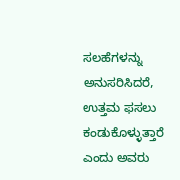ಸಲಹೆಗಳನ್ನು ಅನುಸರಿಸಿದರೆ, ಉತ್ತಮ ಫಸಲು ಕಂಡುಕೊಳ್ಳುತ್ತಾರೆ ಎಂದು ಅವರು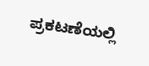ಪ್ರಕಟಣೆಯಲ್ಲಿ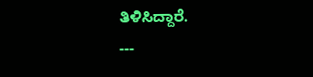ತಿಳಿಸಿದ್ದಾರೆ.
---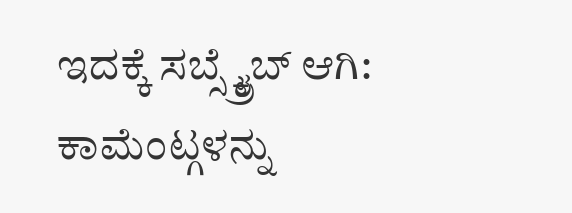ಇದಕ್ಕೆ ಸಬ್ಸ್ಕ್ರೈಬ್ ಆಗಿ:
ಕಾಮೆಂಟ್ಗಳನ್ನು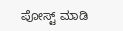ಪೋಸ್ಟ್ ಮಾಡಿ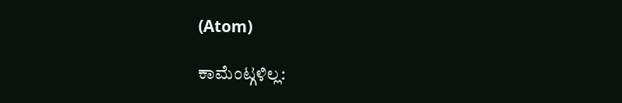(Atom)

ಕಾಮೆಂಟ್ಗಳಿಲ್ಲ: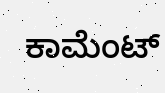ಕಾಮೆಂಟ್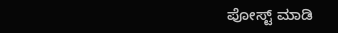ಪೋಸ್ಟ್ ಮಾಡಿ